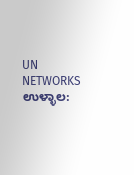UN NETWORKS
ಉಳ್ಳಾಲ: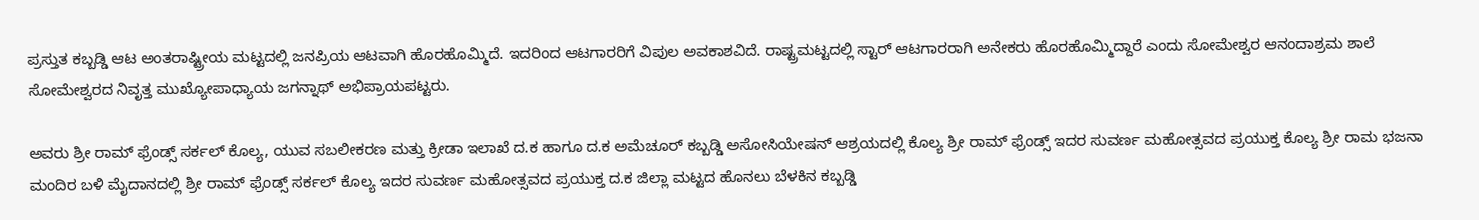ಪ್ರಸ್ತುತ ಕಬ್ಬಡ್ಡಿ ಆಟ ಅಂತರಾಷ್ಟ್ರೀಯ ಮಟ್ಟದಲ್ಲಿ ಜನಪ್ರಿಯ ಆಟವಾಗಿ ಹೊರಹೊಮ್ಮಿದೆ. ಇದರಿಂದ ಆಟಗಾರರಿಗೆ ವಿಪುಲ ಅವಕಾಶವಿದೆ. ರಾಷ್ಟ್ರಮಟ್ಟದಲ್ಲಿ ಸ್ಟಾರ್ ಆಟಗಾರರಾಗಿ ಅನೇಕರು ಹೊರಹೊಮ್ಮಿದ್ದಾರೆ ಎಂದು ಸೋಮೇಶ್ವರ ಆನಂದಾಶ್ರಮ ಶಾಲೆ ಸೋಮೇಶ್ವರದ ನಿವೃತ್ತ ಮುಖ್ಯೋಪಾಧ್ಯಾಯ ಜಗನ್ನಾಥ್ ಅಭಿಪ್ರಾಯಪಟ್ಟರು.

ಅವರು ಶ್ರೀ ರಾಮ್ ಫ್ರೆಂಡ್ಸ್ ಸರ್ಕಲ್ ಕೊಲ್ಯ, ಯುವ ಸಬಲೀಕರಣ ಮತ್ತು ಕ್ರೀಡಾ ಇಲಾಖೆ ದ.ಕ ಹಾಗೂ ದ.ಕ ಅಮೆಚೂರ್ ಕಬ್ಬಡ್ಡಿ ಅಸೋಸಿಯೇಷನ್ ಆಶ್ರಯದಲ್ಲಿ ಕೊಲ್ಯ ಶ್ರೀ ರಾಮ್ ಫ್ರೆಂಡ್ಸ್ ಇದರ ಸುವರ್ಣ ಮಹೋತ್ಸವದ ಪ್ರಯುಕ್ತ ಕೊಲ್ಯ ಶ್ರೀ ರಾಮ ಭಜನಾ ಮಂದಿರ ಬಳಿ ಮೈದಾನದಲ್ಲಿ ಶ್ರೀ ರಾಮ್ ಫ್ರೆಂಡ್ಸ್ ಸರ್ಕಲ್ ಕೊಲ್ಯ ಇದರ ಸುವರ್ಣ ಮಹೋತ್ಸವದ ಪ್ರಯುಕ್ತ ದ.ಕ ಜಿಲ್ಲಾ ಮಟ್ಟದ ಹೊನಲು ಬೆಳಕಿನ ಕಬ್ಬಡ್ಡಿ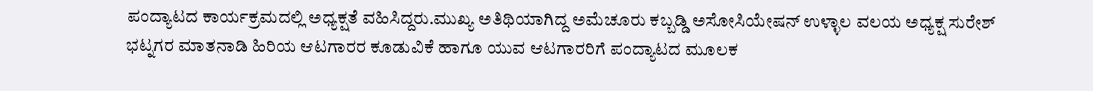ಪಂದ್ಯಾಟದ ಕಾರ್ಯಕ್ರಮದಲ್ಲಿ ಅಧ್ಯಕ್ಷತೆ ವಹಿಸಿದ್ದರು.ಮುಖ್ಯ ಅತಿಥಿಯಾಗಿದ್ದ ಅಮೆಚೂರು ಕಬ್ಬಡ್ಡಿ ಅಸೋಸಿಯೇಷನ್ ಉಳ್ಳಾಲ ವಲಯ ಅಧ್ಯಕ್ಷ ಸುರೇಶ್ ಭಟ್ನಗರ ಮಾತನಾಡಿ ಹಿರಿಯ ಆಟಗಾರರ ಕೂಡುವಿಕೆ ಹಾಗೂ ಯುವ ಆಟಗಾರರಿಗೆ ಪಂದ್ಯಾಟದ ಮೂಲಕ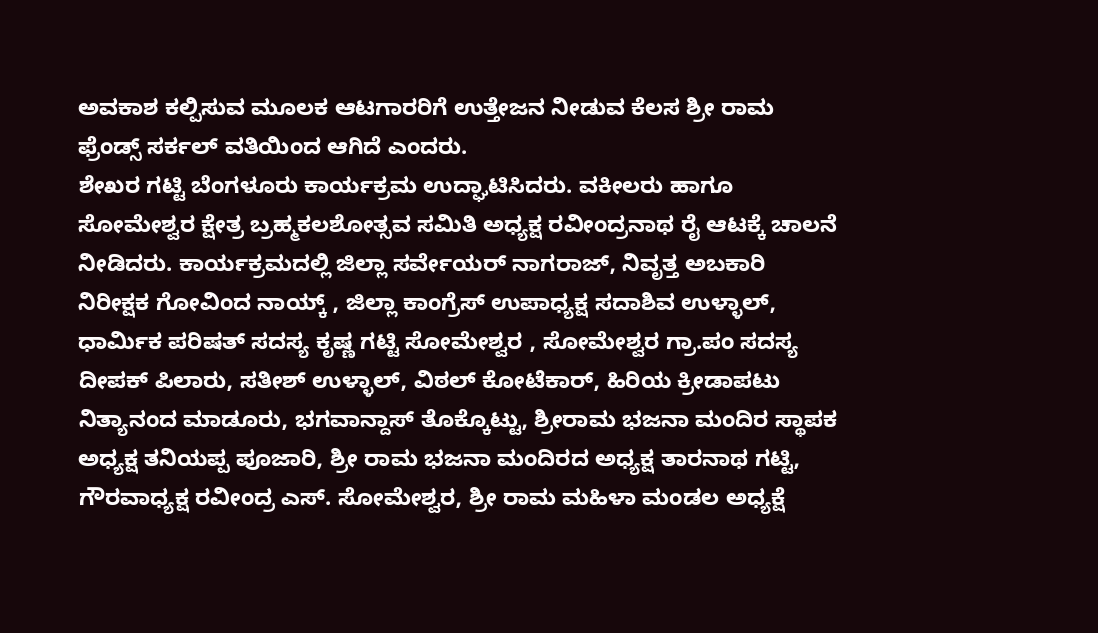ಅವಕಾಶ ಕಲ್ಪಿಸುವ ಮೂಲಕ ಆಟಗಾರರಿಗೆ ಉತ್ತೇಜನ ನೀಡುವ ಕೆಲಸ ಶ್ರೀ ರಾಮ ಫ್ರೆಂಡ್ಸ್ ಸರ್ಕಲ್ ವತಿಯಿಂದ ಆಗಿದೆ ಎಂದರು.
ಶೇಖರ ಗಟ್ಟಿ ಬೆಂಗಳೂರು ಕಾರ್ಯಕ್ರಮ ಉದ್ಘಾಟಿಸಿದರು. ವಕೀಲರು ಹಾಗೂ ಸೋಮೇಶ್ವರ ಕ್ಷೇತ್ರ ಬ್ರಹ್ಮಕಲಶೋತ್ಸವ ಸಮಿತಿ ಅಧ್ಯಕ್ಷ ರವೀಂದ್ರನಾಥ ರೈ ಆಟಕ್ಕೆ ಚಾಲನೆ ನೀಡಿದರು. ಕಾರ್ಯಕ್ರಮದಲ್ಲಿ ಜಿಲ್ಲಾ ಸರ್ವೇಯರ್ ನಾಗರಾಜ್, ನಿವೃತ್ತ ಅಬಕಾರಿ ನಿರೀಕ್ಷಕ ಗೋವಿಂದ ನಾಯ್ಕ್ , ಜಿಲ್ಲಾ ಕಾಂಗ್ರೆಸ್ ಉಪಾಧ್ಯಕ್ಷ ಸದಾಶಿವ ಉಳ್ಳಾಲ್, ಧಾರ್ಮಿಕ ಪರಿಷತ್ ಸದಸ್ಯ ಕೃಷ್ಣ ಗಟ್ಟಿ ಸೋಮೇಶ್ವರ , ಸೋಮೇಶ್ವರ ಗ್ರಾ.ಪಂ ಸದಸ್ಯ ದೀಪಕ್ ಪಿಲಾರು, ಸತೀಶ್ ಉಳ್ಳಾಲ್, ವಿಠಲ್ ಕೋಟೆಕಾರ್, ಹಿರಿಯ ಕ್ರೀಡಾಪಟು ನಿತ್ಯಾನಂದ ಮಾಡೂರು, ಭಗವಾನ್ದಾಸ್ ತೊಕ್ಕೊಟ್ಟು, ಶ್ರೀರಾಮ ಭಜನಾ ಮಂದಿರ ಸ್ಥಾಪಕ ಅಧ್ಯಕ್ಷ ತನಿಯಪ್ಪ ಪೂಜಾರಿ, ಶ್ರೀ ರಾಮ ಭಜನಾ ಮಂದಿರದ ಅಧ್ಯಕ್ಷ ತಾರನಾಥ ಗಟ್ಟಿ, ಗೌರವಾಧ್ಯಕ್ಷ ರವೀಂದ್ರ ಎಸ್. ಸೋಮೇಶ್ವರ, ಶ್ರೀ ರಾಮ ಮಹಿಳಾ ಮಂಡಲ ಅಧ್ಯಕ್ಷೆ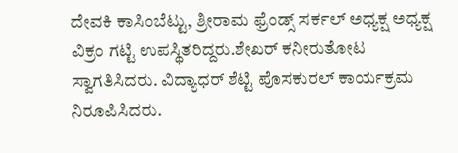ದೇವಕಿ ಕಾಸಿಂಬೆಟ್ಟು, ಶ್ರೀರಾಮ ಫ್ರೆಂಡ್ಸ್ ಸರ್ಕಲ್ ಅಧ್ಯಕ್ಷ ಅಧ್ಯಕ್ಷ ವಿಕ್ರಂ ಗಟ್ಟಿ ಉಪಸ್ಥಿತರಿದ್ದರು.ಶೇಖರ್ ಕನೀರುತೋಟ ಸ್ವಾಗತಿಸಿದರು. ವಿದ್ಯಾಧರ್ ಶೆಟ್ಟಿ ಪೊಸಕುರಲ್ ಕಾರ್ಯಕ್ರಮ ನಿರೂಪಿಸಿದರು.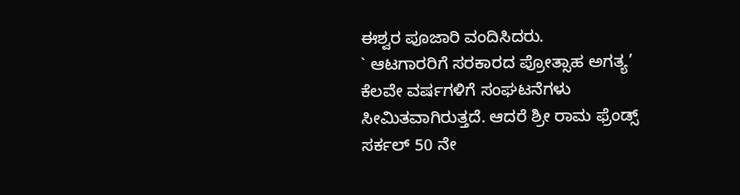ಈಶ್ವರ ಪೂಜಾರಿ ವಂದಿಸಿದರು.
` ಆಟಗಾರರಿಗೆ ಸರಕಾರದ ಪ್ರೋತ್ಸಾಹ ಅಗತ್ಯ’
ಕೆಲವೇ ವರ್ಷಗಳಿಗೆ ಸಂಘಟನೆಗಳು ಸೀಮಿತವಾಗಿರುತ್ತದೆ. ಆದರೆ ಶ್ರೀ ರಾಮ ಫ್ರೆಂಡ್ಸ್ ಸರ್ಕಲ್ 50 ನೇ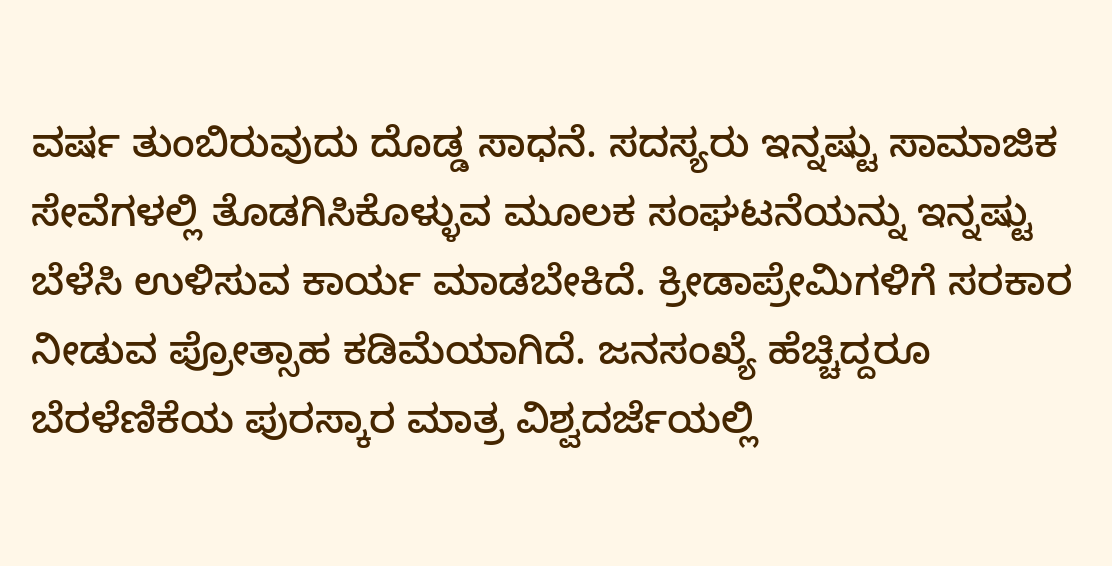ವರ್ಷ ತುಂಬಿರುವುದು ದೊಡ್ಡ ಸಾಧನೆ. ಸದಸ್ಯರು ಇನ್ನಷ್ಟು ಸಾಮಾಜಿಕ ಸೇವೆಗಳಲ್ಲಿ ತೊಡಗಿಸಿಕೊಳ್ಳುವ ಮೂಲಕ ಸಂಘಟನೆಯನ್ನು ಇನ್ನಷ್ಟು ಬೆಳೆಸಿ ಉಳಿಸುವ ಕಾರ್ಯ ಮಾಡಬೇಕಿದೆ. ಕ್ರೀಡಾಪ್ರೇಮಿಗಳಿಗೆ ಸರಕಾರ ನೀಡುವ ಪ್ರೋತ್ಸಾಹ ಕಡಿಮೆಯಾಗಿದೆ. ಜನಸಂಖ್ಯೆ ಹೆಚ್ಚಿದ್ದರೂ ಬೆರಳೆಣಿಕೆಯ ಪುರಸ್ಕಾರ ಮಾತ್ರ ವಿಶ್ವದರ್ಜೆಯಲ್ಲಿ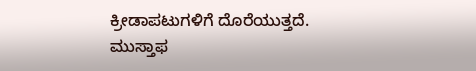ಕ್ರೀಡಾಪಟುಗಳಿಗೆ ದೊರೆಯುತ್ತದೆ.
ಮುಸ್ತಾಫ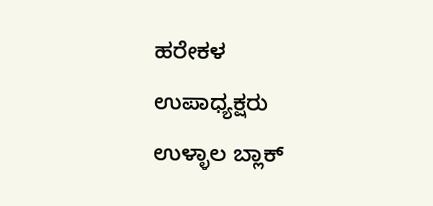ಹರೇಕಳ
ಉಪಾಧ್ಯಕ್ಷರು
ಉಳ್ಳಾಲ ಬ್ಲಾಕ್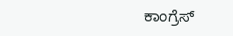ಕಾಂಗ್ರೆಸ್